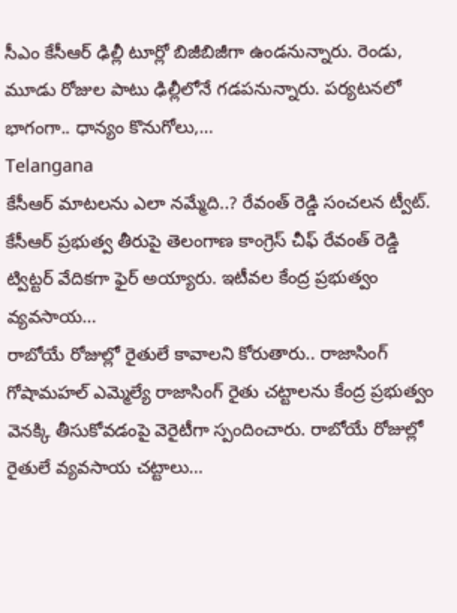సీఎం కేసీఆర్ ఢిల్లీ టూర్లో బిజీబిజీగా ఉండనున్నారు. రెండు, మూడు రోజుల పాటు ఢిల్లీలోనే గడపనున్నారు. పర్యటనలో భాగంగా.. ధాన్యం కొనుగోలు,…
Telangana
కేసీఆర్ మాటలను ఎలా నమ్మేది..? రేవంత్ రెడ్డి సంచలన ట్వీట్.
కేసీఆర్ ప్రభుత్వ తీరుపై తెలంగాణ కాంగ్రెస్ చీఫ్ రేవంత్ రెడ్డి ట్విట్టర్ వేదికగా ఫైర్ అయ్యారు. ఇటీవల కేంద్ర ప్రభుత్వం వ్యవసాయ…
రాబోయే రోజుల్లో రైతులే కావాలని కోరుతారు.. రాజాసింగ్
గోషామహల్ ఎమ్మెల్యే రాజాసింగ్ రైతు చట్టాలను కేంద్ర ప్రభుత్వం వెనక్కి తీసుకోవడంపై వెరైటీగా స్పందించారు. రాబోయే రోజుల్లో రైతులే వ్యవసాయ చట్టాలు…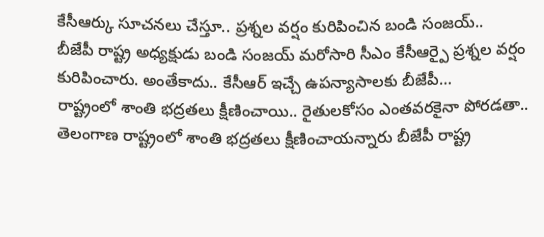కేసీఆర్కు సూచనలు చేస్తూ.. ప్రశ్నల వర్షం కురిపించిన బండి సంజయ్..
బీజేపీ రాష్ట్ర అధ్యక్షుడు బండి సంజయ్ మరోసారి సీఎం కేసీఆర్పై ప్రశ్నల వర్షం కురిపించారు. అంతేకాదు.. కేసీఆర్ ఇచ్చే ఉపన్యాసాలకు బీజేపీ…
రాష్ట్రంలో శాంతి భద్రతలు క్షీణించాయి.. రైతులకోసం ఎంతవరకైనా పోరడతా..
తెలంగాణ రాష్ట్రంలో శాంతి భద్రతలు క్షీణించాయన్నారు బీజేపీ రాష్ట్ర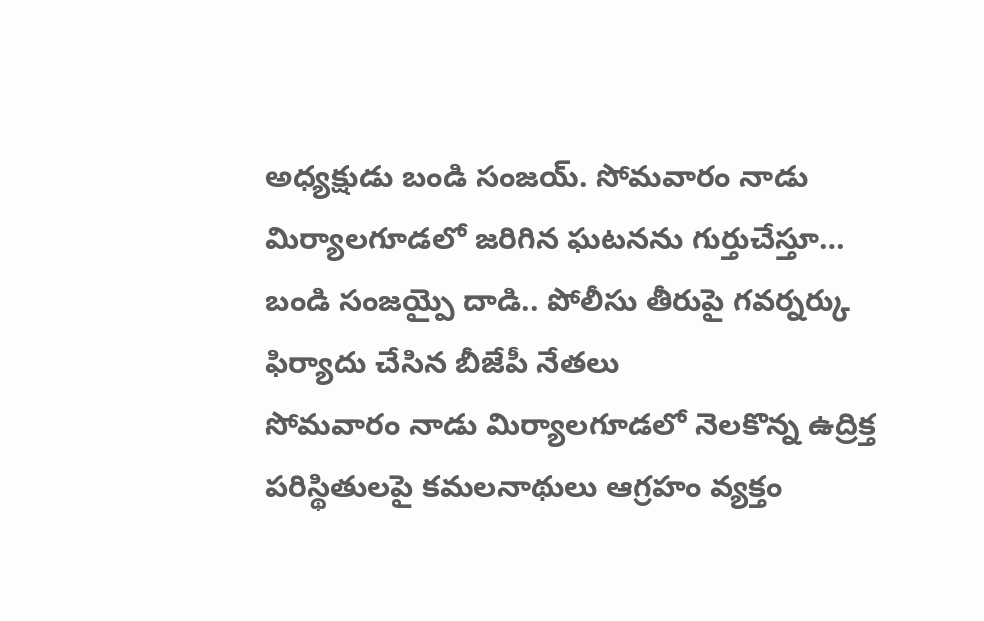అధ్యక్షుడు బండి సంజయ్. సోమవారం నాడు మిర్యాలగూడలో జరిగిన ఘటనను గుర్తుచేస్తూ…
బండి సంజయ్పై దాడి.. పోలీసు తీరుపై గవర్నర్కు ఫిర్యాదు చేసిన బీజేపీ నేతలు
సోమవారం నాడు మిర్యాలగూడలో నెలకొన్న ఉద్రిక్త పరిస్థితులపై కమలనాథులు ఆగ్రహం వ్యక్తం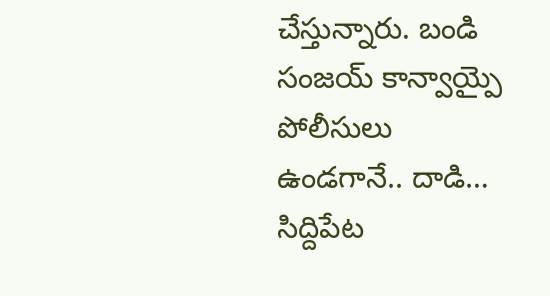చేస్తున్నారు. బండి సంజయ్ కాన్వాయ్పై పోలీసులు ఉండగానే.. దాడి…
సిద్దిపేట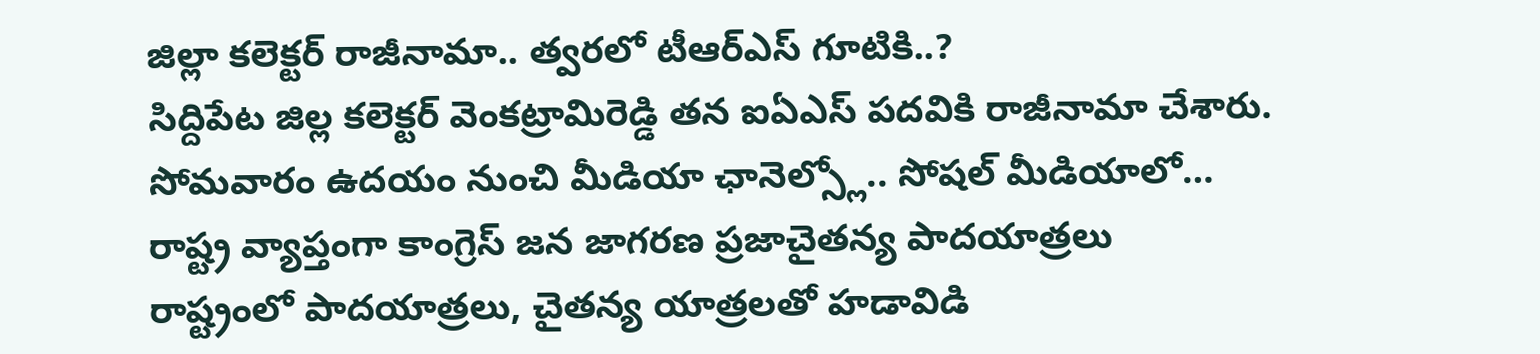జిల్లా కలెక్టర్ రాజీనామా.. త్వరలో టీఆర్ఎస్ గూటికి..?
సిద్దిపేట జిల్ల కలెక్టర్ వెంకట్రామిరెడ్డి తన ఐఏఎస్ పదవికి రాజీనామా చేశారు. సోమవారం ఉదయం నుంచి మీడియా ఛానెల్స్లో.. సోషల్ మీడియాలో…
రాష్ట్ర వ్యాప్తంగా కాంగ్రెస్ జన జాగరణ ప్రజాచైతన్య పాదయాత్రలు
రాష్ట్రంలో పాదయాత్రలు, చైతన్య యాత్రలతో హడావిడి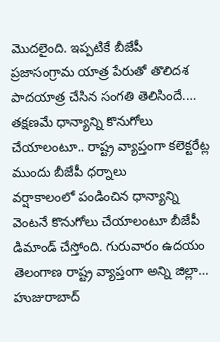మొదలైంది. ఇప్పటికే బీజేపీ ప్రజాసంగ్రామ యాత్ర పేరుతో తొలిదశ పాదయాత్ర చేసిన సంగతి తెలిసిందే.…
తక్షణమే ధాన్యాన్ని కొనుగోలు చేయాలంటూ.. రాష్ట్ర వ్యాప్తంగా కలెక్టరేట్ల ముందు బీజేపీ ధర్నాలు
వర్షాకాలంలో పండించిన ధాన్యాన్ని వెంటనే కొనుగోలు చేయాలంటూ బీజేపీ డిమాండ్ చేస్తోంది. గురువారం ఉదయం తెలంగాణ రాష్ట్ర వ్యాప్తంగా అన్ని జిల్లా…
హుజురాబాద్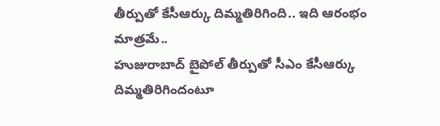తీర్పుతో కేసీఆర్కు దిమ్మతిరిగింది.. ఇది ఆరంభం మాత్రమే..
హుజురాబాద్ బైపోల్ తీర్పుతో సీఎం కేసీఆర్కు దిమ్మతిరిగిందంటూ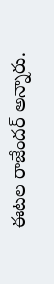ఈటల రాజేందర్ అన్నారు.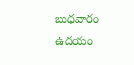బుధవారం ఉదయం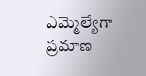ఎమ్మెల్యేగా ప్రమాణ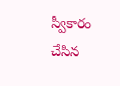స్వీకారం చేసిన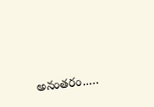అనంతరం..…